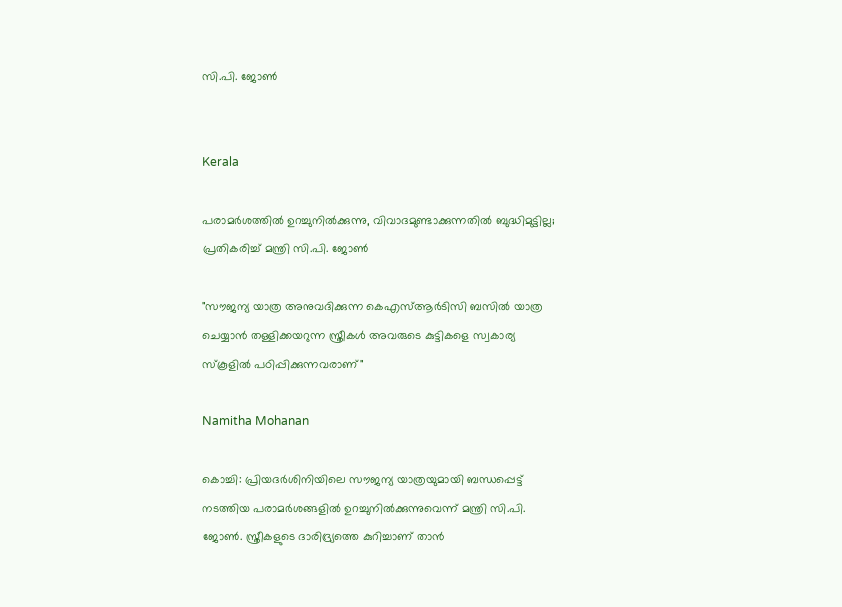സി.പി. ജോണ്‍


Kerala

പരാമർശത്തിൽ ഉറച്ചുനിൽക്കുന്നു, വിവാദമുണ്ടാക്കുന്നതിൽ ബുദ്ധിമുട്ടില്ല; പ്രതികരിച്ച് മന്ത്രി സി.പി. ജോൺ

"സൗജന്യ യാത്ര അനുവദിക്കുന്ന കെഎസ്ആർടിസി ബസിൽ യാത്ര ചെയ്യാൻ തള്ളിക്കയറുന്ന സ്ത്രീകൾ അവരുടെ കുട്ടികളെ സ്വകാര്യ സ്കൂളിൽ പഠിപ്പിക്കുന്നവരാണ്"

Namitha Mohanan

കൊച്ചി: പ്രിയദർശിനിയിലെ സൗജന്യ യാത്രയുമായി ബന്ധപ്പെട്ട് നടത്തിയ പരാമർശങ്ങളിൽ ഉറച്ചുനിൽക്കുന്നുവെന്ന് മന്ത്രി സി.പി. ജോൺ. സ്ത്രീകളുടെ ദാരിദ്ര്യത്തെ കുറിച്ചാണ് താൻ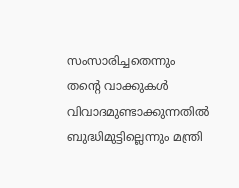സംസാരിച്ചതെന്നും തന്റെ വാക്കുകൾ വിവാദമുണ്ടാക്കുന്നതിൽ ബുദ്ധിമുട്ടില്ലെന്നും മന്ത്രി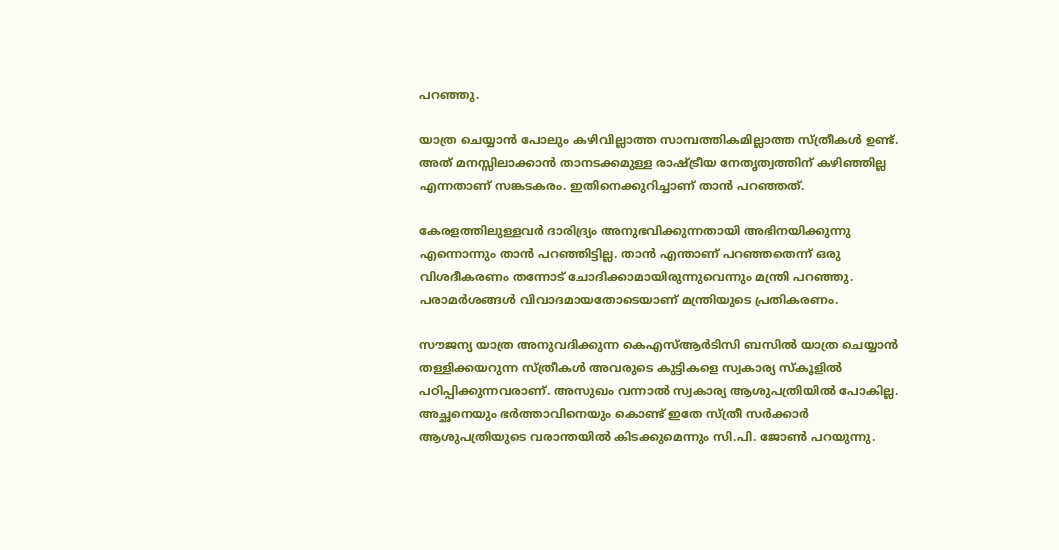പറഞ്ഞു.

യാത്ര ചെയ്യാൻ പോലും കഴിവില്ലാത്ത സാമ്പത്തികമില്ലാത്ത സ്ത്രീകൾ ഉണ്ട്. അത് മനസ്സിലാക്കാൻ താനടക്കമുള്ള രാഷ്ട്രീയ നേതൃത്വത്തിന് കഴിഞ്ഞില്ല എന്നതാണ് സങ്കടകരം. ഇതിനെക്കുറിച്ചാണ് താൻ പറഞ്ഞത്.

കേരളത്തിലുള്ളവർ ദാരിദ്ര്യം അനുഭവിക്കുന്നതായി അഭിനയിക്കുന്നു എന്നൊന്നും താൻ പറഞ്ഞിട്ടില്ല. താൻ എന്താണ് പറഞ്ഞതെന്ന് ഒരു വിശദീകരണം തന്നോട് ചോദിക്കാമായിരുന്നുവെന്നും മന്ത്രി പറഞ്ഞു. പരാമർശങ്ങൾ വിവാദമായതോടെയാണ് മന്ത്രിയുടെ പ്രതികരണം.

സൗജന്യ യാത്ര അനുവദിക്കുന്ന കെഎസ്ആർടിസി ബസിൽ യാത്ര ചെയ്യാൻ തള്ളിക്കയറുന്ന സ്ത്രീകൾ അവരുടെ കുട്ടികളെ സ്വകാര്യ സ്കൂളിൽ പഠിപ്പിക്കുന്നവരാണ്. അസുഖം വന്നാൽ സ്വകാര്യ ആശുപത്രിയിൽ പോകില്ല. അച്ഛനെയും ഭർത്താവിനെയും കൊണ്ട് ഇതേ സ്ത്രീ സർക്കാർ ആശുപത്രിയുടെ വരാന്തയിൽ കിടക്കുമെന്നും സി.പി. ജോൺ പറയുന്നു.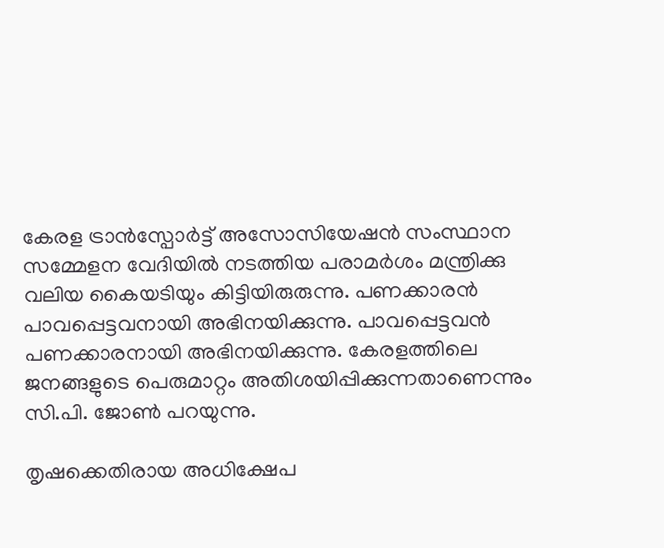കേരള ട്രാൻസ്പോർട്ട് അസോസിയേഷൻ സംസ്ഥാന സമ്മേളന വേദിയിൽ നടത്തിയ പരാമർശം മന്ത്രിക്കു വലിയ കൈയടിയും കിട്ടിയിരുരുന്നു. പണക്കാരൻ പാവപ്പെട്ടവനായി അഭിനയിക്കുന്നു. പാവപ്പെട്ടവൻ പണക്കാരനായി അഭിനയിക്കുന്നു. കേരളത്തിലെ ജനങ്ങളുടെ പെരുമാറ്റം അതിശയിപ്പിക്കുന്നതാണെന്നും സി.പി. ജോൺ പറയുന്നു.

തൃഷക്കെതിരായ അധിക്ഷേപ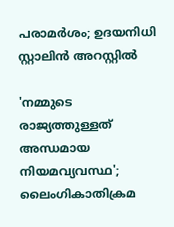പരാമർശം; ഉദയനിധി സ്റ്റാലിൻ അറസ്റ്റിൽ

'നമ്മുടെ രാജ‍്യത്തുള്ളത് അന്ധമായ നിയമവ‍്യവസ്ഥ'; ലൈംഗികാതിക്രമ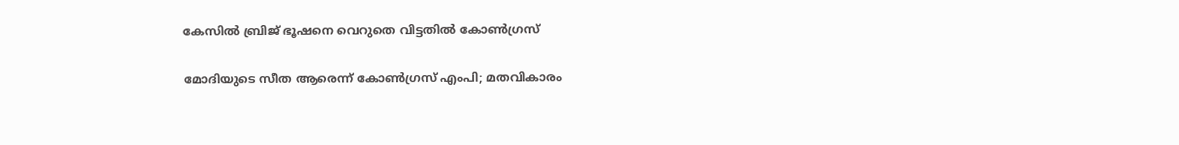കേസിൽ ബ്രിജ് ഭൂഷനെ വെറുതെ വിട്ടതിൽ കോൺഗ്രസ്

മോദിയുടെ സീത ആരെന്ന് കോൺഗ്രസ് എംപി; മതവികാരം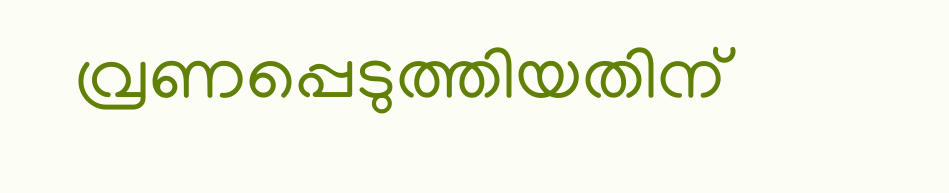വ്രണപ്പെടുത്തിയതിന്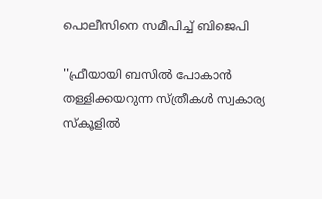പൊലീസിനെ സമീപിച്ച് ബിജെപി

''ഫ്രീയായി ബസിൽ പോകാൻ തള്ളിക്കയറുന്ന സ്ത്രീകൾ സ്വകാര്യ സ്കൂളിൽ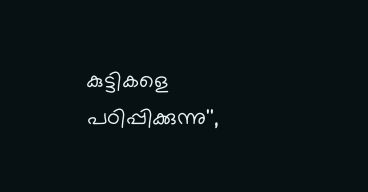കുട്ടികളെ പഠിപ്പിക്കുന്നു'',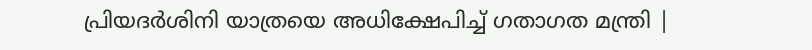പ്രിയദർശിനി യാത്രയെ അധിക്ഷേപിച്ച് ഗതാഗത മന്ത്രി |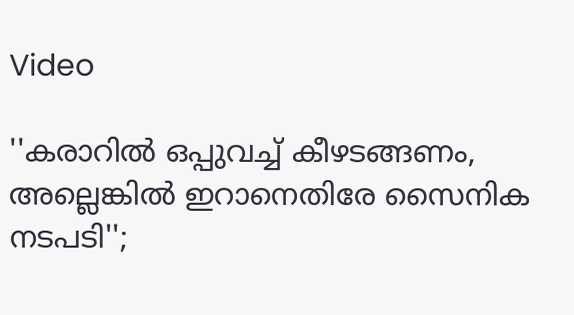Video

''കരാറിൽ‌ ഒപ്പുവച്ച് കീഴടങ്ങണം, അല്ലെങ്കിൽ ഇറാനെതിരേ സൈനിക നടപടി'';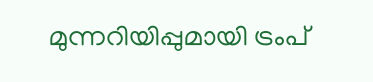മുന്നറിയിപ്പുമായി ട്രംപ്